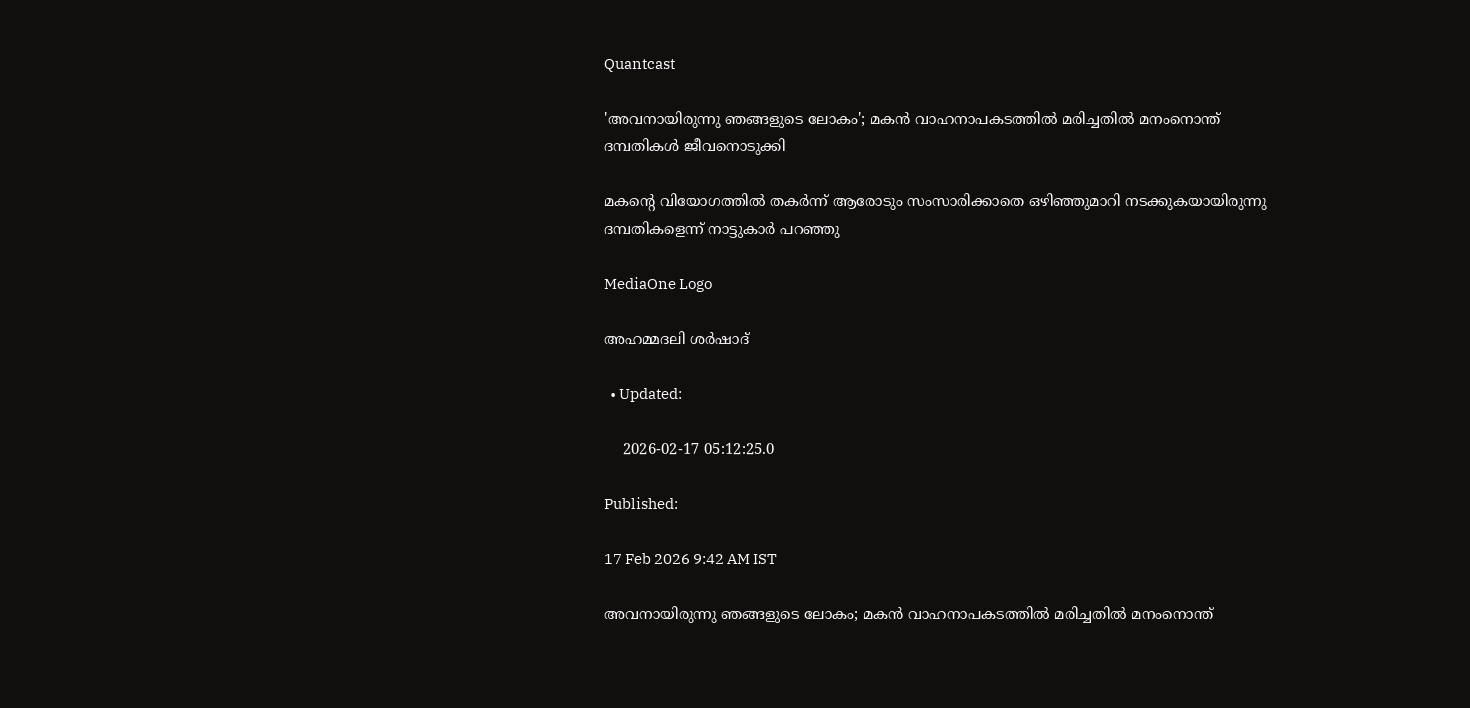Quantcast

'അവനായിരുന്നു ഞങ്ങളുടെ ലോകം'; മകൻ വാഹനാപകടത്തിൽ മരിച്ചതിൽ മനംനൊന്ത് ദമ്പതികൾ ജീവനൊടുക്കി

മകന്റെ വിയോഗത്തിൽ തകർന്ന് ആരോടും സംസാരിക്കാതെ ഒഴിഞ്ഞുമാറി നടക്കുകയായിരുന്നു ദമ്പതികളെന്ന് നാട്ടുകാർ പറഞ്ഞു

MediaOne Logo

അഹമ്മദലി ശര്‍ഷാദ്

  • Updated:

    2026-02-17 05:12:25.0

Published:

17 Feb 2026 9:42 AM IST

അവനായിരുന്നു ഞങ്ങളുടെ ലോകം; മകൻ വാഹനാപകടത്തിൽ മരിച്ചതിൽ മനംനൊന്ത്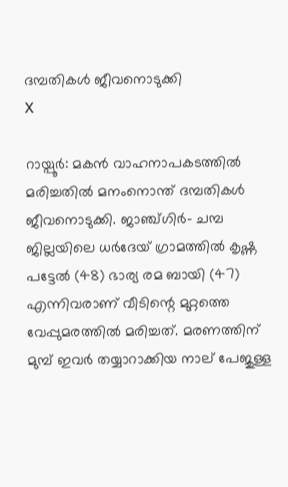ദമ്പതികൾ ജീവനൊടുക്കി
X

റായ്പൂർ: മകൻ വാഹനാപകടത്തിൽ മരിച്ചതിൽ മനംനൊന്ത് ദമ്പതികൾ ജീവനൊടുക്കി. ജാഞ്ച്ഗിർ- ചമ്പ ജില്ലയിലെ ധർദേയ് ഗ്രാമത്തിൽ കൃഷ്ണ പട്ടേൽ (48) ഭാര്യ രമ ബായി (47) എന്നിവരാണ് വീടിന്റെ മുറ്റത്തെ വേപ്പുമരത്തിൽ മരിച്ചത്. മരണത്തിന് മുമ്പ് ഇവർ തയ്യാറാക്കിയ നാല് പേജുള്ള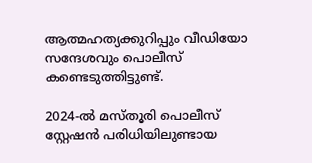ആത്മഹത്യക്കുറിപ്പും വീഡിയോ സന്ദേശവും പൊലീസ് കണ്ടെടുത്തിട്ടുണ്ട്.

2024-ൽ മസ്തൂരി പൊലീസ് സ്റ്റേഷൻ പരിധിയിലുണ്ടായ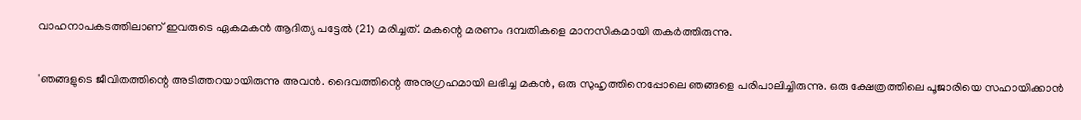വാഹനാപകടത്തിലാണ് ഇവരുടെ ഏകമകൻ ആദിത്യ പട്ടേൽ (21) മരിച്ചത്. മകന്റെ മരണം ദമ്പതികളെ മാനസികമായി തകർത്തിരുന്നു.

'ഞങ്ങളുടെ ജീവിതത്തിന്റെ അടിത്തറയായിരുന്നു അവൻ. ദൈവത്തിന്റെ അനുഗ്രഹമായി ലഭിച്ച മകൻ, ഒരു സുഹൃത്തിനെപ്പോലെ ഞങ്ങളെ പരിപാലിച്ചിരുന്നു. ഒരു ക്ഷേത്രത്തിലെ പൂജാരിയെ സഹായിക്കാൻ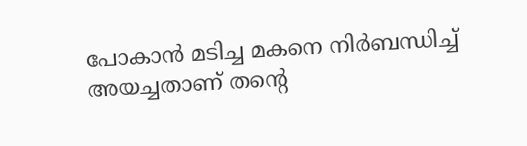പോകാൻ മടിച്ച മകനെ നിർബന്ധിച്ച് അയച്ചതാണ് തന്റെ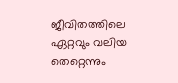ജീവിതത്തിലെ ഏറ്റവും വലിയ തെറ്റെന്നും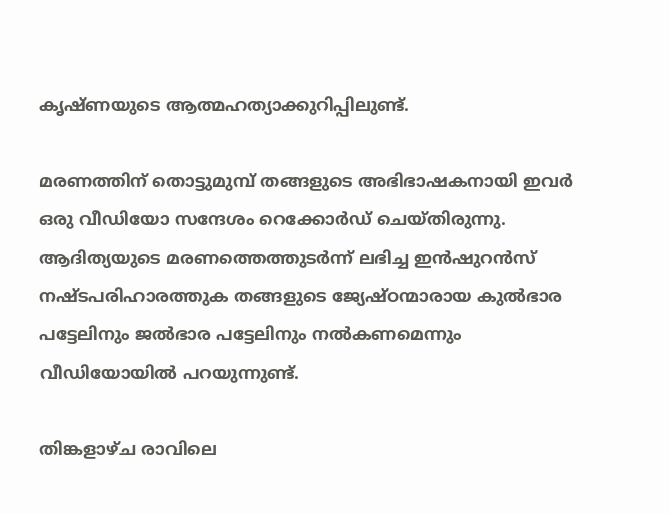കൃഷ്ണയുടെ ആത്മഹത്യാക്കുറിപ്പിലുണ്ട്.

മരണത്തിന് തൊട്ടുമുമ്പ് തങ്ങളുടെ അഭിഭാഷകനായി ഇവർ ഒരു വീഡിയോ സന്ദേശം റെക്കോർഡ് ചെയ്തിരുന്നു. ആദിത്യയുടെ മരണത്തെത്തുടർന്ന് ലഭിച്ച ഇൻഷുറൻസ് നഷ്ടപരിഹാരത്തുക തങ്ങളുടെ ജ്യേഷ്ഠന്മാരായ കുൽഭാര പട്ടേലിനും ജൽഭാര പട്ടേലിനും നൽകണമെന്നും വീഡിയോയിൽ പറയുന്നുണ്ട്.

തിങ്കളാഴ്ച രാവിലെ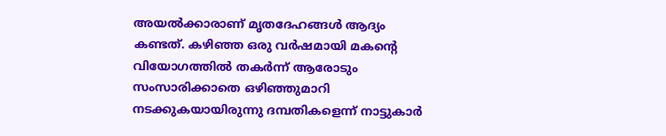അയൽക്കാരാണ് മൃതദേഹങ്ങൾ ആദ്യം കണ്ടത്. കഴിഞ്ഞ ഒരു വർഷമായി മകന്റെ വിയോഗത്തിൽ തകർന്ന് ആരോടും സംസാരിക്കാതെ ഒഴിഞ്ഞുമാറി നടക്കുകയായിരുന്നു ദമ്പതികളെന്ന് നാട്ടുകാർ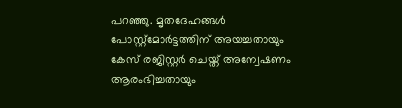പറഞ്ഞു. മൃതദേഹങ്ങൾ പോസ്റ്റ്മോർട്ടത്തിന് അയച്ചതായും കേസ് രജിസ്റ്റർ ചെയ്ത് അന്വേഷണം ആരംഭിച്ചതായും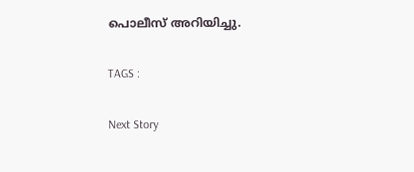പൊലീസ് അറിയിച്ചു.

TAGS :

Next Story